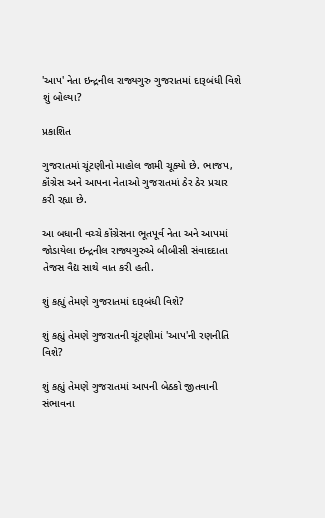'આપ' નેતા ઇન્દ્રનીલ રાજ્યગુરુ ગુજરાતમાં દારૂબંધી વિશે શું બોલ્યા?

પ્રકાશિત

ગુજરાતમાં ચૂંટણીનો માહોલ જામી ચૂક્યો છે. ભાજપ, કૉંગ્રેસ અને આપના નેતાઓ ગુજરાતમાં ઠેર ઠેર પ્રચાર કરી રહ્યા છે.

આ બધાની વચ્ચે કૉંગ્રેસના ભૂતપૂર્વ નેતા અને આપમાં જોડાયેલા ઇન્દ્રનીલ રાજ્યગુરુએ બીબીસી સંવાદદાતા તેજસ વૈદ્ય સાથે વાત કરી હતી.

શું કહ્યું તેમણે ગુજરાતમાં દારૂબંધી વિશે?

શું કહ્યું તેમણે ગુજરાતની ચૂંટણીમાં 'આપ'ની રણનીતિ વિશે?

શું કહ્યું તેમણે ગુજરાતમાં આપની બેઠકો જીતવાની સંભાવના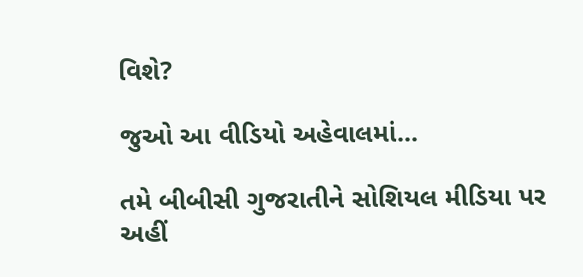વિશે?

જુઓ આ વીડિયો અહેવાલમાં...

તમે બીબીસી ગુજરાતીને સોશિયલ મીડિયા પર અહીં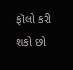ફૉલો કરી શકો છો